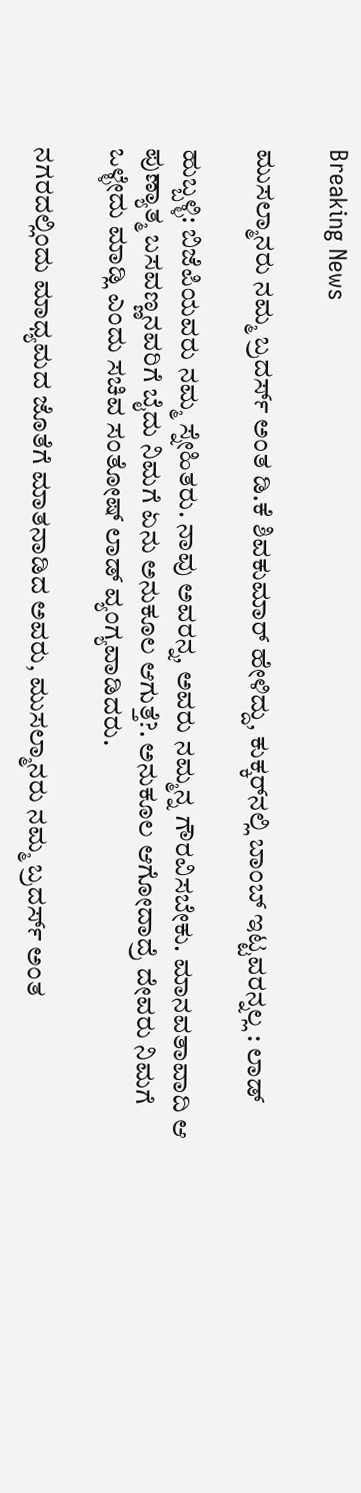Breaking News

ಮುಸಲ್ಮಾನರು ನಮ್ಮ ಬ್ರದರ್ಸ್ ಅಂತ ಡಿ.ಕೆ ಶಿವಕುಮಾ‌ರ್ ಹೇಳಿದ್ದು, ಕುಕ್ಕರ್‌ನಲ್ಲಿ ಬಾಂಬ್ ಇಟ್ಟವರನ್ನಲ್ಲ : ಲಾಡ್

ಹುಬ್ಬಳ್ಳಿ: ಬಿಜೆಪಿಯವರು ನಮ್ಮ ಸ್ನೇಹಿತರು. ನಾವು ಅವರನ್ನ, ಅವರು ನಮ್ಮನ್ನ ಗೌರವಿಸಬೇಕು. ಮಾನವತಾವಾದಿ ಆ ಪುಣ್ಯಾತ್ಮ ಬಸವಣ್ಣನವರಿಗೆ ಬೈದು ನಿಮಗೆ ಏನು ಅನುಕೂಲ ಆಗುತ್ತೆ?. ಅನುಕೂಲ ಆಗೋದಾದ್ರೆ ದೇವರು ನಿಮಗೆ ಒಳ್ಳೇದು ಮಾಡ್ಲಿ ಎಂದು ಸಚಿವ ಸಂತೋಷ್ ಲಾಡ್ ವ್ಯಂಗ್ಯವಾಡಿದರು.

ನಗರದಲ್ಲಿಂದು ಮಾಧ್ಯಮದ ಜೊತೆಗೆ ಮಾತನಾಡಿದ ಅವರು, ಮುಸಲ್ಮಾನರು ನಮ್ಮ ಬ್ರದರ್ಸ್ ಅಂತ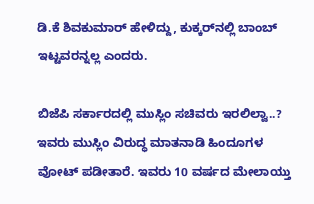ಡಿ.ಕೆ ಶಿವಕುಮಾ‌ರ್ ಹೇಳಿದ್ದು, ಕುಕ್ಕರ್‌ನಲ್ಲಿ ಬಾಂಬ್ ಇಟ್ಟವರನ್ನಲ್ಲ ಎಂದರು.

ಬಿಜೆಪಿ ಸರ್ಕಾರದಲ್ಲಿ ಮುಸ್ಲಿಂ ಸಚಿವರು ಇರಲಿಲ್ವಾ..? ಇವರು ಮುಸ್ಲಿಂ ವಿರುದ್ಧ ಮಾತನಾಡಿ ಹಿಂದೂಗಳ ವೋಟ್ ಪಡೀತಾರೆ. ಇವರು 10 ವರ್ಷದ ಮೇಲಾಯ್ತು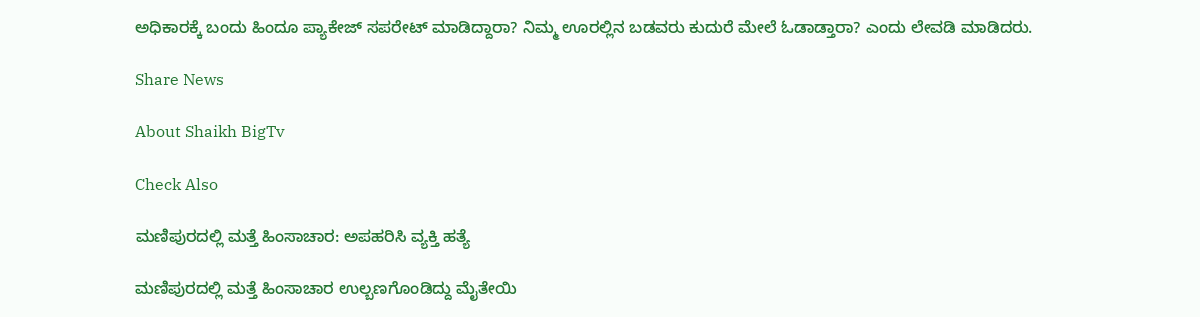ಅಧಿಕಾರಕ್ಕೆ ಬಂದು ಹಿಂದೂ ಪ್ಯಾಕೇಜ್ ಸಪರೇಟ್ ಮಾಡಿದ್ದಾರಾ? ನಿಮ್ಮ ಊರಲ್ಲಿನ ಬಡವರು ಕುದುರೆ ಮೇಲೆ ಓಡಾಡ್ತಾರಾ? ಎಂದು ಲೇವಡಿ ಮಾಡಿದರು.

Share News

About Shaikh BigTv

Check Also

ಮಣಿಪುರದಲ್ಲಿ ಮತ್ತೆ ಹಿಂಸಾಚಾರ: ಅಪಹರಿಸಿ ವ್ಯಕ್ತಿ ಹತ್ಯೆ

ಮಣಿಪುರದಲ್ಲಿ ಮತ್ತೆ ಹಿಂಸಾಚಾರ ಉಲ್ಬಣಗೊಂಡಿದ್ದು ಮೈತೇಯಿ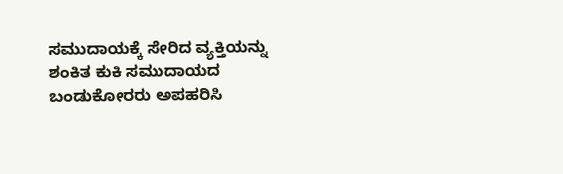ಸಮುದಾಯಕ್ಕೆ ಸೇರಿದ ವ್ಯಕ್ತಿಯನ್ನು ಶಂಕಿತ ಕುಕಿ ಸಮುದಾಯದ ಬಂಡುಕೋರರು ಅಪಹರಿಸಿ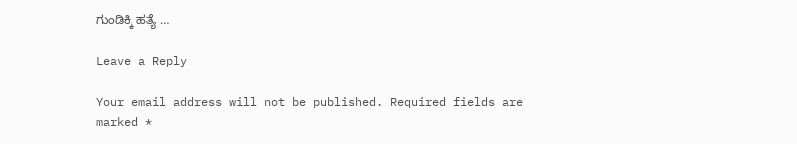ಗುಂಡಿಕ್ಕಿ ಹತ್ಯೆ …

Leave a Reply

Your email address will not be published. Required fields are marked *